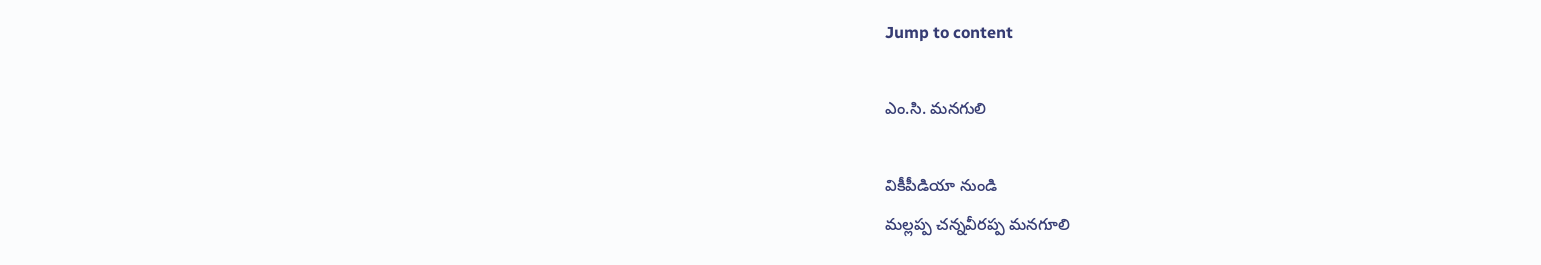Jump to content

ఎం.సి. మనగులి

వికీపీడియా నుండి
మల్లప్ప చన్నవీరప్ప మనగూలి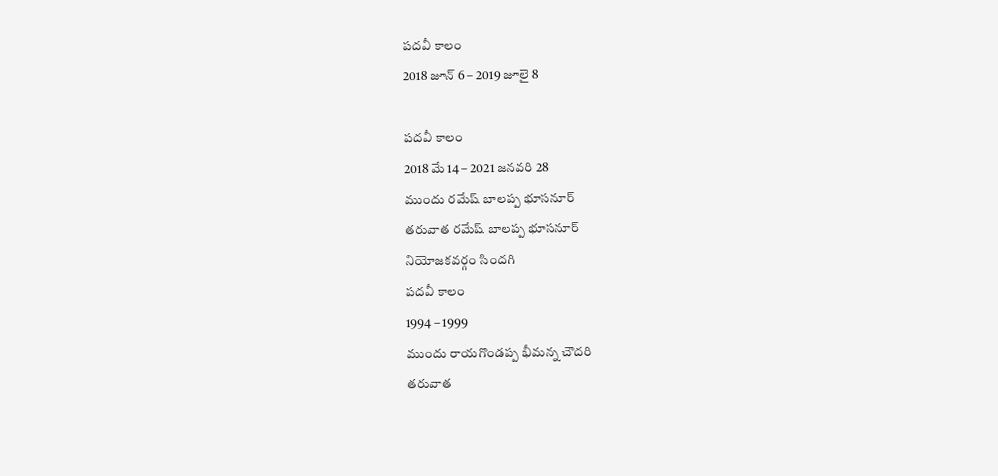పదవీ కాలం
2018 జూన్ 6 – 2019 జూలై 8

పదవీ కాలం
2018 మే 14 – 2021 జనవరి 28
ముందు రమేష్ బాలప్ప భూసనూర్
తరువాత రమేష్ బాలప్ప భూసనూర్
నియోజకవర్గం సిందగి
పదవీ కాలం
1994 – 1999
ముందు రాయగొండప్ప భీమన్న చౌదరి
తరువాత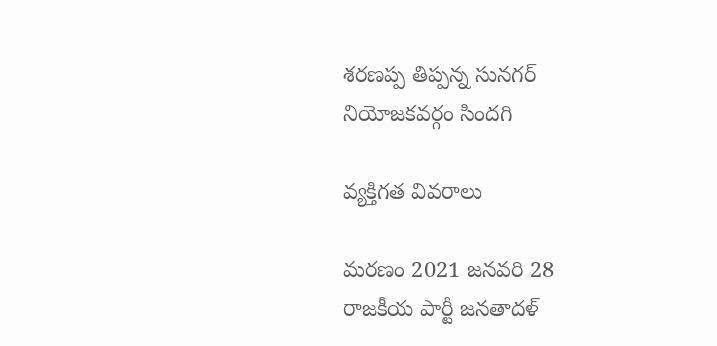శరణప్ప తిప్పన్న సునగర్
నియోజకవర్గం సిందగి

వ్యక్తిగత వివరాలు

మరణం 2021 జనవరి 28
రాజకీయ పార్టీ జనతాదళ్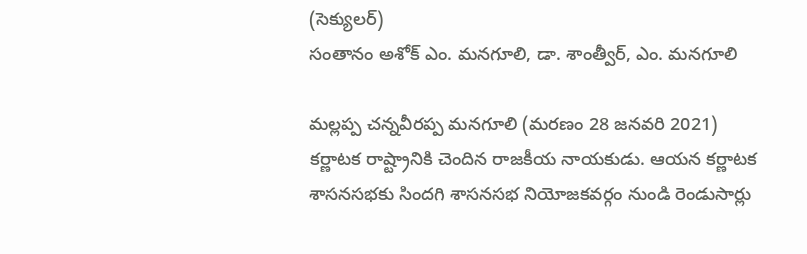(సెక్యులర్)
సంతానం అశోక్ ఎం. మనగూలి, డా. శాంత్వీర్, ఎం. మనగూలి

మల్లప్ప చన్నవీరప్ప మనగూలి (మరణం 28 జనవరి 2021) కర్ణాటక రాష్ట్రానికి చెందిన రాజకీయ నాయకుడు. ఆయన కర్ణాటక శాసనసభకు సిందగి శాసనసభ నియోజకవర్గం నుండి రెండుసార్లు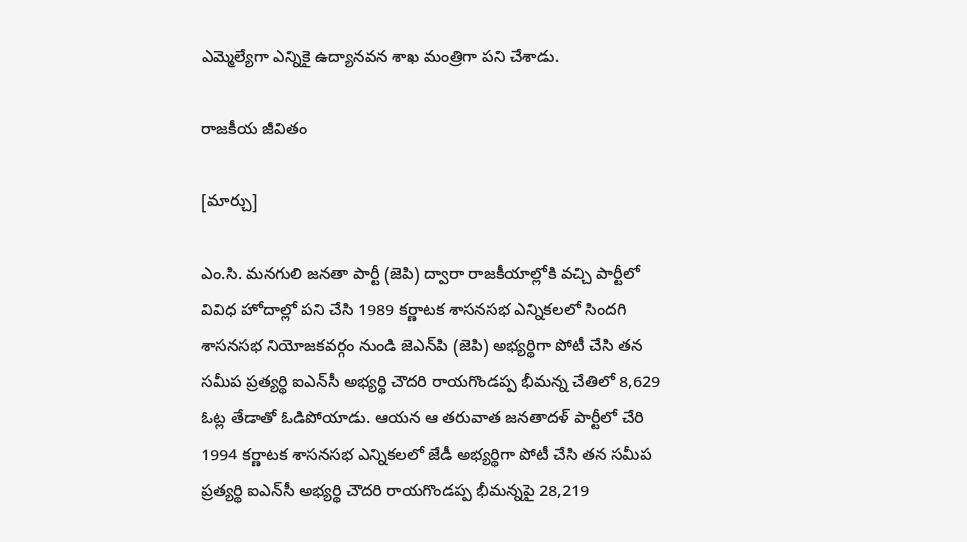ఎమ్మెల్యేగా ఎన్నికై ఉద్యానవన శాఖ మంత్రిగా పని చేశాడు.

రాజకీయ జీవితం

[మార్చు]

ఎం.సి. మనగులి జనతా పార్టీ (జెపి) ద్వారా రాజకీయాల్లోకి వచ్చి పార్టీలో వివిధ హోదాల్లో పని చేసి 1989 కర్ణాటక శాసనసభ ఎన్నికలలో సిందగి శాసనసభ నియోజకవర్గం నుండి జెఎన్‌పి (జెపి) అభ్యర్థిగా పోటీ చేసి తన సమీప ప్రత్యర్థి ఐఎన్‌సీ అభ్యర్థి చౌదరి రాయగొండప్ప భీమన్న చేతిలో 8,629 ఓట్ల తేడాతో ఓడిపోయాడు. ఆయన ఆ తరువాత జనతాదళ్ పార్టీలో చేరి 1994 కర్ణాటక శాసనసభ ఎన్నికలలో జేడీ అభ్యర్థిగా పోటీ చేసి తన సమీప ప్రత్యర్థి ఐఎన్‌సీ అభ్యర్థి చౌదరి రాయగొండప్ప భీమన్నపై 28,219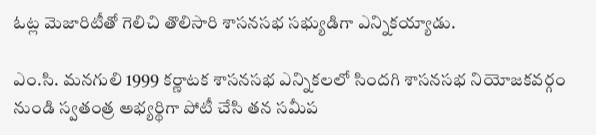ఓట్ల మెజారిటీతో గెలిచి తొలిసారి శాసనసభ సభ్యుడిగా ఎన్నికయ్యాడు.

ఎం.సి. మనగులి 1999 కర్ణాటక శాసనసభ ఎన్నికలలో సిందగి శాసనసభ నియోజకవర్గం నుండి స్వతంత్ర అభ్యర్థిగా పోటీ చేసి తన సమీప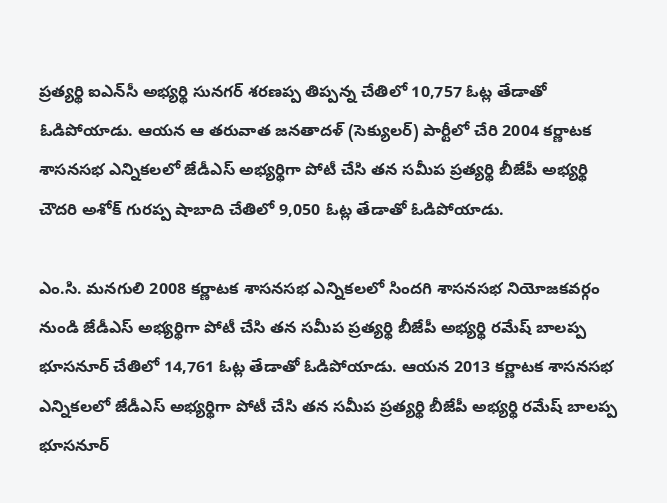ప్రత్యర్థి ఐఎన్‌సీ అభ్యర్థి సునగర్ శరణప్ప తిప్పన్న చేతిలో 10,757 ఓట్ల తేడాతో ఓడిపోయాడు. ఆయన ఆ తరువాత జనతాదళ్ (సెక్యులర్) పార్టీలో చేరి 2004 కర్ణాటక శాసనసభ ఎన్నికలలో జేడీఎస్ అభ్యర్థిగా పోటీ చేసి తన సమీప ప్రత్యర్థి బీజేపీ అభ్యర్థి చౌదరి అశోక్ గురప్ప షాబాది చేతిలో 9,050 ఓట్ల తేడాతో ఓడిపోయాడు.

ఎం.సి. మనగులి 2008 కర్ణాటక శాసనసభ ఎన్నికలలో సిందగి శాసనసభ నియోజకవర్గం నుండి జేడీఎస్ అభ్యర్థిగా పోటీ చేసి తన సమీప ప్రత్యర్థి బీజేపీ అభ్యర్థి రమేష్ బాలప్ప భూసనూర్ చేతిలో 14,761 ఓట్ల తేడాతో ఓడిపోయాడు. ఆయన 2013 కర్ణాటక శాసనసభ ఎన్నికలలో జేడీఎస్ అభ్యర్థిగా పోటీ చేసి తన సమీప ప్రత్యర్థి బీజేపీ అభ్యర్థి రమేష్ బాలప్ప భూసనూర్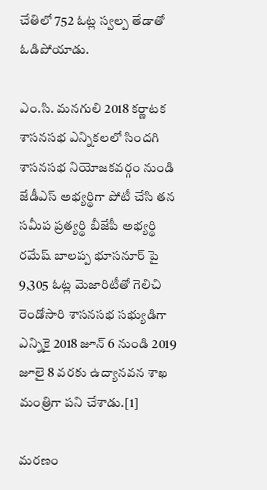చేతిలో 752 ఓట్ల స్వల్ప తేడాతో ఓడిపోయాడు.

ఎం.సి. మనగులి 2018 కర్ణాటక శాసనసభ ఎన్నికలలో సిందగి శాసనసభ నియోజకవర్గం నుండి జేడీఎస్ అభ్యర్థిగా పోటీ చేసి తన సమీప ప్రత్యర్థి బీజేపీ అభ్యర్థి రమేష్ బాలప్ప భూసనూర్ పై 9,305 ఓట్ల మెజారిటీతో గెలిచి రెండోసారి శాసనసభ సభ్యుడిగా ఎన్నికై 2018 జూన్ 6 నుండి 2019 జూలై 8 వరకు ఉద్యానవన శాఖ మంత్రిగా పని చేశాడు.[1]

మరణం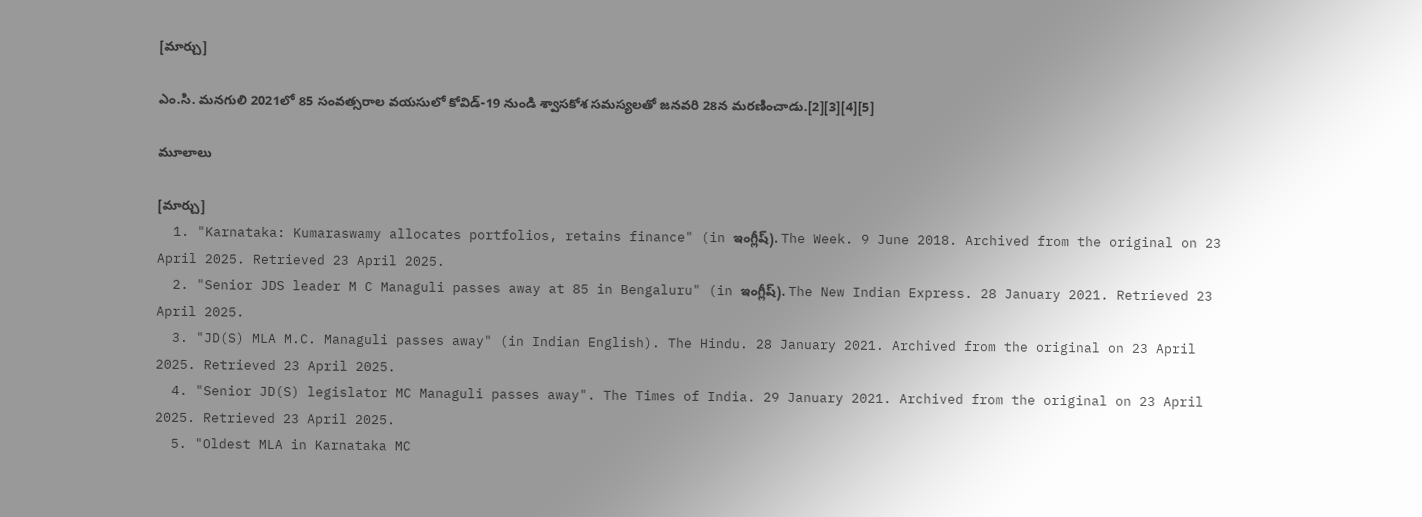[మార్చు]

ఎం.సి. మనగులి 2021లో 85 సంవత్సరాల వయసులో కోవిడ్-19 నుండి శ్వాసకోశ సమస్యలతో జనవరి 28న మరణించాడు.[2][3][4][5]

మూలాలు

[మార్చు]
  1. "Karnataka: Kumaraswamy allocates portfolios, retains finance" (in ఇంగ్లీష్). The Week. 9 June 2018. Archived from the original on 23 April 2025. Retrieved 23 April 2025.
  2. "Senior JDS leader M C Managuli passes away at 85 in Bengaluru" (in ఇంగ్లీష్). The New Indian Express. 28 January 2021. Retrieved 23 April 2025.
  3. "JD(S) MLA M.C. Managuli passes away" (in Indian English). The Hindu. 28 January 2021. Archived from the original on 23 April 2025. Retrieved 23 April 2025.
  4. "Senior JD(S) legislator MC Managuli passes away". The Times of India. 29 January 2021. Archived from the original on 23 April 2025. Retrieved 23 April 2025.
  5. "Oldest MLA in Karnataka MC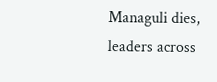Managuli dies, leaders across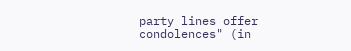party lines offer condolences" (in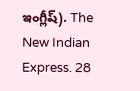ఇంగ్లీష్). The New Indian Express. 28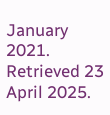January 2021. Retrieved 23 April 2025.